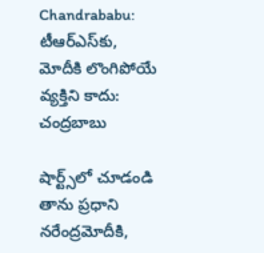Chandrababu: టీఆర్‌ఎస్‌కు, మోదీకి లొంగిపోయే వ్యక్తిని కాదు: చంద్రబాబు

షార్ట్స్‌లో చూడండి
తాను ప్రధాని నరేంద్రమోదీకి,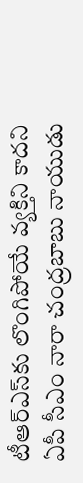టీఆర్ఎస్‌కు లొంగిపోయే వ్యక్తిని కాదని ఏపీ సీఎం నారా చంద్రబాబు నాయుడు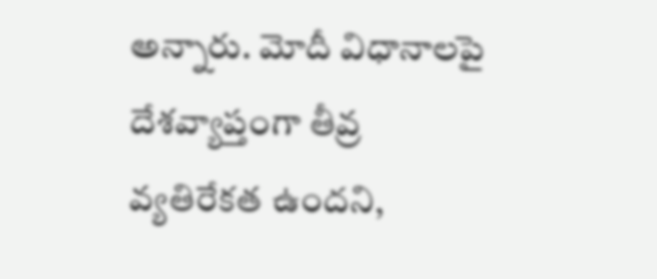అన్నారు. మోదీ విధానాలపై దేశవ్యాప్తంగా తీవ్ర వ్యతిరేకత ఉందని,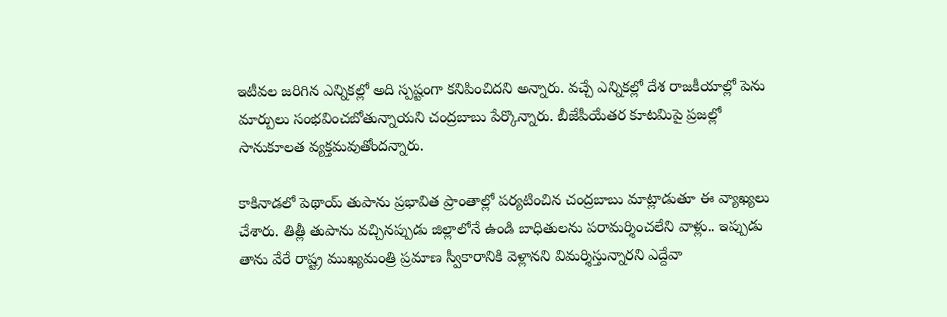ఇటీవల జరిగిన ఎన్నికల్లో అది స్పష్టంగా కనిపించిదని అన్నారు. వచ్చే ఎన్నికల్లో దేశ రాజకీయాల్లో పెను మార్పులు సంభవించబోతున్నాయని చంద్రబాబు పేర్కొన్నారు. బీజేపీయేతర కూటమిపై ప్రజల్లో సానుకూలత వ్యక్తమవుతోందన్నారు.

కాకినాడలో పెథాయ్ తుపాను ప్రభావిత ప్రాంతాల్లో పర్యటించిన చంద్రబాబు మాట్లాడుతూ ఈ వ్యాఖ్యలు చేశారు. తిత్లీ తుపాను వచ్చినప్పుడు జిల్లాలోనే ఉండి బాధితులను పరామర్శించలేని వాళ్లు.. ఇప్పుడు తాను వేరే రాష్ట్ర ముఖ్యమంత్రి ప్రమాణ స్వీకారానికి వెళ్లానని విమర్శిస్తున్నారని ఎద్దేవా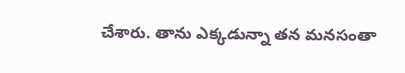చేశారు. తాను ఎక్కడున్నా తన మనసంతా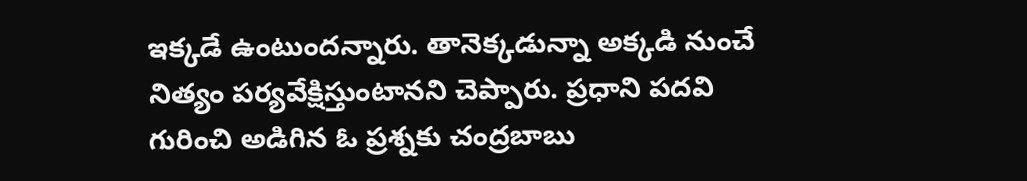ఇక్కడే ఉంటుందన్నారు. తానెక్కడున్నా అక్కడి నుంచే నిత్యం పర్యవేక్షిస్తుంటానని చెప్పారు. ప్రధాని పదవి గురించి అడిగిన ఓ ప్రశ్నకు చంద్రబాబు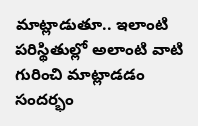మాట్లాడుతూ.. ఇలాంటి పరిస్థితుల్లో అలాంటి వాటి గురించి మాట్లాడడం సందర్భం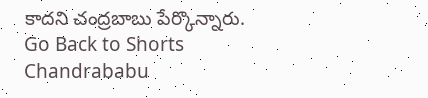కాదని చంద్రబాబు పేర్కొన్నారు.
Go Back to Shorts
Chandrababu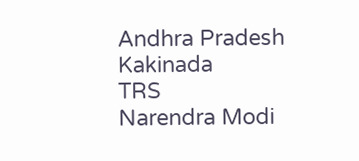Andhra Pradesh
Kakinada
TRS
Narendra Modi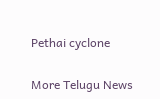Pethai cyclone

More Telugu News